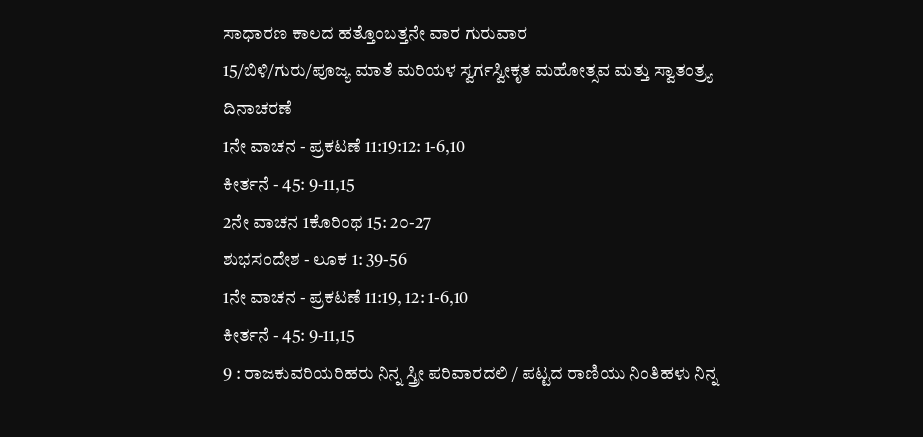ಸಾಧಾರಣ ಕಾಲದ ಹತ್ತೊಂಬತ್ತನೇ ವಾರ ಗುರುವಾರ
15/ಬಿಳಿ/ಗುರು/ಪೂಜ್ಯ ಮಾತೆ ಮರಿಯಳ ಸ್ವರ್ಗಸ್ವೀಕೃತ ಮಹೋತ್ಸವ ಮತ್ತು ಸ್ವಾತಂತ್ರ್ಯ ದಿನಾಚರಣೆ
1ನೇ ವಾಚನ - ಪ್ರಕಟಣೆ 11:19:12: 1-6,10
ಕೀರ್ತನೆ - 45: 9-11,15
2ನೇ ವಾಚನ 1ಕೊರಿಂಥ 15: 2೦-27
ಶುಭಸಂದೇಶ - ಲೂಕ 1: 39-56
1ನೇ ವಾಚನ - ಪ್ರಕಟಣೆ 11:19, 12: 1-6,10
ಕೀರ್ತನೆ - 45: 9-11,15
9 : ರಾಜಕುವರಿಯರಿಹರು ನಿನ್ನ ಸ್ತ್ರೀ ಪರಿವಾರದಲಿ / ಪಟ್ಟದ ರಾಣಿಯು ನಿಂತಿಹಳು ನಿನ್ನ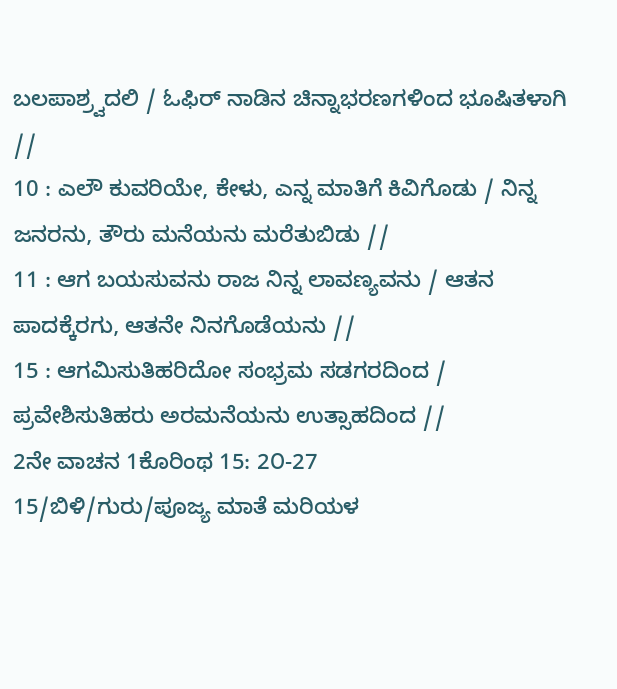ಬಲಪಾಶ್ರ್ವದಲಿ / ಓಫಿರ್ ನಾಡಿನ ಚಿನ್ನಾಭರಣಗಳಿಂದ ಭೂಷಿತಳಾಗಿ //
10 : ಎಲೌ ಕುವರಿಯೇ, ಕೇಳು, ಎನ್ನ ಮಾತಿಗೆ ಕಿವಿಗೊಡು / ನಿನ್ನ ಜನರನು, ತೌರು ಮನೆಯನು ಮರೆತುಬಿಡು //
11 : ಆಗ ಬಯಸುವನು ರಾಜ ನಿನ್ನ ಲಾವಣ್ಯವನು / ಆತನ ಪಾದಕ್ಕೆರಗು, ಆತನೇ ನಿನಗೊಡೆಯನು //
15 : ಆಗಮಿಸುತಿಹರಿದೋ ಸಂಭ್ರಮ ಸಡಗರದಿಂದ / ಪ್ರವೇಶಿಸುತಿಹರು ಅರಮನೆಯನು ಉತ್ಸಾಹದಿಂದ //
2ನೇ ವಾಚನ 1ಕೊರಿಂಥ 15: 2೦-27
15/ಬಿಳಿ/ಗುರು/ಪೂಜ್ಯ ಮಾತೆ ಮರಿಯಳ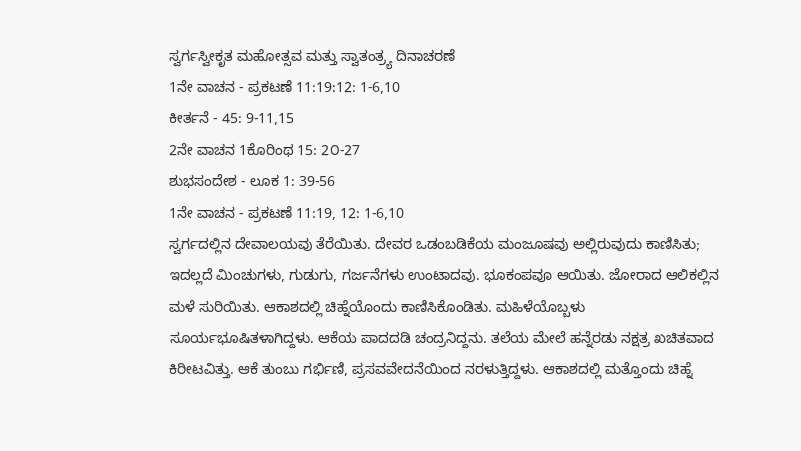ಸ್ವರ್ಗಸ್ವೀಕೃತ ಮಹೋತ್ಸವ ಮತ್ತು ಸ್ವಾತಂತ್ರ್ಯ ದಿನಾಚರಣೆ
1ನೇ ವಾಚನ - ಪ್ರಕಟಣೆ 11:19:12: 1-6,10
ಕೀರ್ತನೆ - 45: 9-11,15
2ನೇ ವಾಚನ 1ಕೊರಿಂಥ 15: 2೦-27
ಶುಭಸಂದೇಶ - ಲೂಕ 1: 39-56
1ನೇ ವಾಚನ - ಪ್ರಕಟಣೆ 11:19, 12: 1-6,10
ಸ್ವರ್ಗದಲ್ಲಿನ ದೇವಾಲಯವು ತೆರೆಯಿತು. ದೇವರ ಒಡಂಬಡಿಕೆಯ ಮಂಜೂಷವು ಅಲ್ಲಿರುವುದು ಕಾಣಿಸಿತು; ಇದಲ್ಲದೆ ಮಿಂಚುಗಳು, ಗುಡುಗು, ಗರ್ಜನೆಗಳು ಉಂಟಾದವು. ಭೂಕಂಪವೂ ಆಯಿತು. ಜೋರಾದ ಆಲಿಕಲ್ಲಿನ ಮಳೆ ಸುರಿಯಿತು. ಆಕಾಶದಲ್ಲಿ ಚಿಹ್ನೆಯೊಂದು ಕಾಣಿಸಿಕೊಂಡಿತು. ಮಹಿಳೆಯೊಬ್ಬಳು ಸೂರ್ಯಭೂಷಿತಳಾಗಿದ್ದಳು. ಆಕೆಯ ಪಾದದಡಿ ಚಂದ್ರನಿದ್ದನು. ತಲೆಯ ಮೇಲೆ ಹನ್ನೆರಡು ನಕ್ಷತ್ರ ಖಚಿತವಾದ ಕಿರೀಟವಿತ್ತು. ಆಕೆ ತುಂಬು ಗರ್ಭಿಣಿ, ಪ್ರಸವವೇದನೆಯಿಂದ ನರಳುತ್ತಿದ್ದಳು. ಆಕಾಶದಲ್ಲಿ ಮತ್ತೊಂದು ಚಿಹ್ನೆ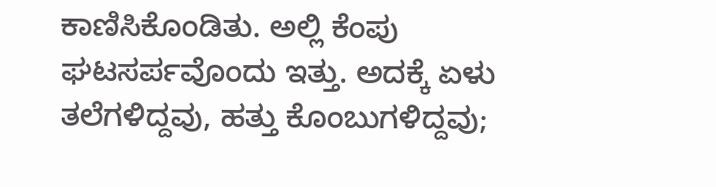ಕಾಣಿಸಿಕೊಂಡಿತು. ಅಲ್ಲಿ ಕೆಂಪು ಘಟಸರ್ಪವೊಂದು ಇತ್ತು. ಅದಕ್ಕೆ ಏಳು ತಲೆಗಳಿದ್ದವು, ಹತ್ತು ಕೊಂಬುಗಳಿದ್ದವು;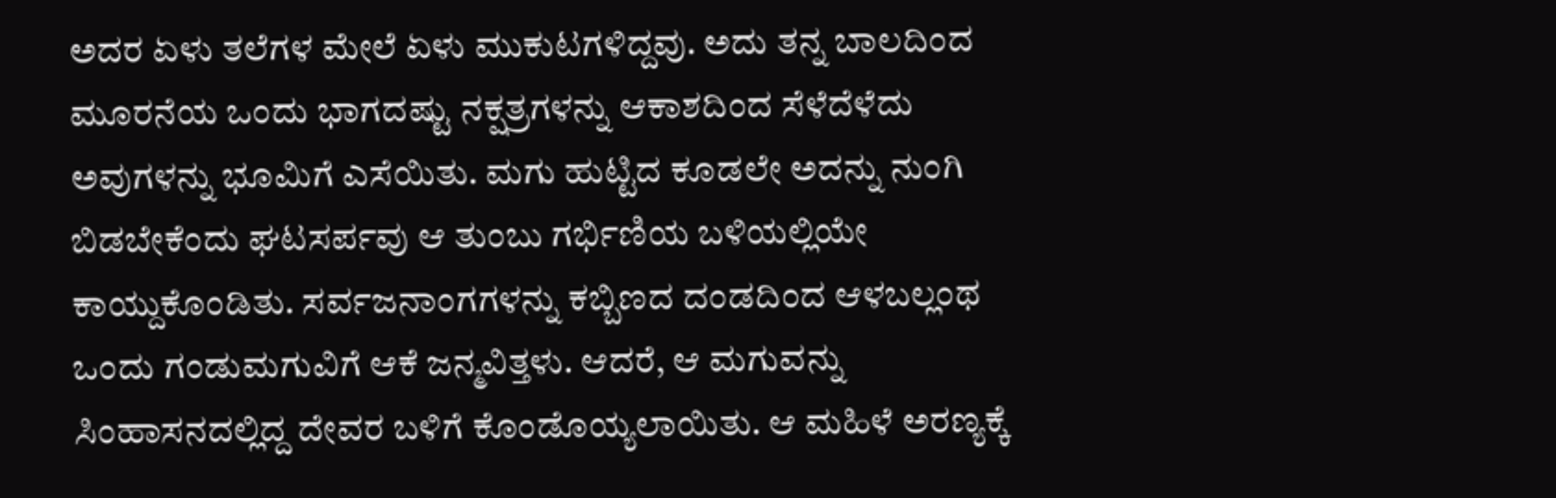ಅದರ ಏಳು ತಲೆಗಳ ಮೇಲೆ ಏಳು ಮುಕುಟಗಳಿದ್ದವು. ಅದು ತನ್ನ ಬಾಲದಿಂದ ಮೂರನೆಯ ಒಂದು ಭಾಗದಷ್ಟು ನಕ್ಷತ್ರಗಳನ್ನು ಆಕಾಶದಿಂದ ಸೆಳೆದೆಳೆದು ಅವುಗಳನ್ನು ಭೂಮಿಗೆ ಎಸೆಯಿತು. ಮಗು ಹುಟ್ಟಿದ ಕೂಡಲೇ ಅದನ್ನು ನುಂಗಿ ಬಿಡಬೇಕೆಂದು ಘಟಸರ್ಪವು ಆ ತುಂಬು ಗರ್ಭಿಣಿಯ ಬಳಿಯಲ್ಲಿಯೇ ಕಾಯ್ದುಕೊಂಡಿತು. ಸರ್ವಜನಾಂಗಗಳನ್ನು ಕಬ್ಬಿಣದ ದಂಡದಿಂದ ಆಳಬಲ್ಲಂಥ ಒಂದು ಗಂಡುಮಗುವಿಗೆ ಆಕೆ ಜನ್ಮವಿತ್ತಳು. ಆದರೆ, ಆ ಮಗುವನ್ನು ಸಿಂಹಾಸನದಲ್ಲಿದ್ದ ದೇವರ ಬಳಿಗೆ ಕೊಂಡೊಯ್ಯಲಾಯಿತು. ಆ ಮಹಿಳೆ ಅರಣ್ಯಕ್ಕೆ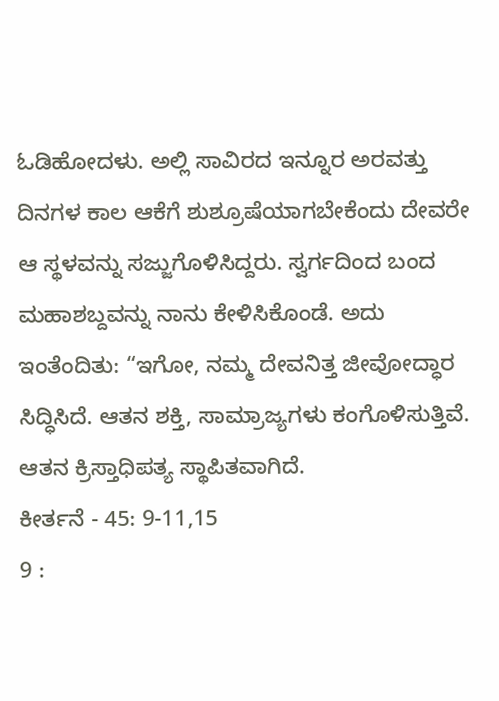ಓಡಿಹೋದಳು. ಅಲ್ಲಿ ಸಾವಿರದ ಇನ್ನೂರ ಅರವತ್ತು ದಿನಗಳ ಕಾಲ ಆಕೆಗೆ ಶುಶ್ರೂಷೆಯಾಗಬೇಕೆಂದು ದೇವರೇ ಆ ಸ್ಥಳವನ್ನು ಸಜ್ಜುಗೊಳಿಸಿದ್ದರು. ಸ್ವರ್ಗದಿಂದ ಬಂದ ಮಹಾಶಬ್ದವನ್ನು ನಾನು ಕೇಳಿಸಿಕೊಂಡೆ. ಅದು ಇಂತೆಂದಿತು: “ಇಗೋ, ನಮ್ಮ ದೇವನಿತ್ತ ಜೀವೋದ್ಧಾರ ಸಿದ್ಧಿಸಿದೆ. ಆತನ ಶಕ್ತಿ, ಸಾಮ್ರಾಜ್ಯಗಳು ಕಂಗೊಳಿಸುತ್ತಿವೆ. ಆತನ ಕ್ರಿಸ್ತಾಧಿಪತ್ಯ ಸ್ಥಾಪಿತವಾಗಿದೆ.
ಕೀರ್ತನೆ - 45: 9-11,15
9 :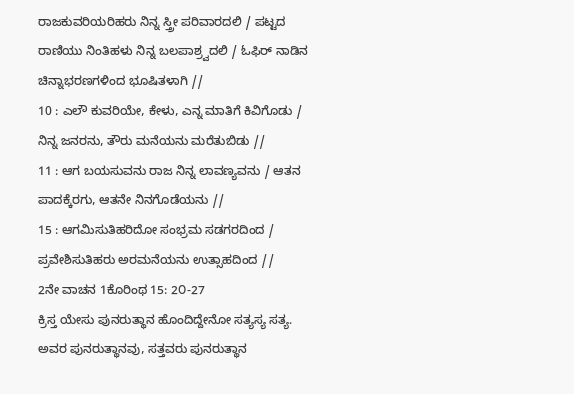ರಾಜಕುವರಿಯರಿಹರು ನಿನ್ನ ಸ್ತ್ರೀ ಪರಿವಾರದಲಿ / ಪಟ್ಟದ ರಾಣಿಯು ನಿಂತಿಹಳು ನಿನ್ನ ಬಲಪಾಶ್ರ್ವದಲಿ / ಓಫಿರ್ ನಾಡಿನ ಚಿನ್ನಾಭರಣಗಳಿಂದ ಭೂಷಿತಳಾಗಿ //
10 : ಎಲೌ ಕುವರಿಯೇ, ಕೇಳು, ಎನ್ನ ಮಾತಿಗೆ ಕಿವಿಗೊಡು / ನಿನ್ನ ಜನರನು, ತೌರು ಮನೆಯನು ಮರೆತುಬಿಡು //
11 : ಆಗ ಬಯಸುವನು ರಾಜ ನಿನ್ನ ಲಾವಣ್ಯವನು / ಆತನ ಪಾದಕ್ಕೆರಗು, ಆತನೇ ನಿನಗೊಡೆಯನು //
15 : ಆಗಮಿಸುತಿಹರಿದೋ ಸಂಭ್ರಮ ಸಡಗರದಿಂದ / ಪ್ರವೇಶಿಸುತಿಹರು ಅರಮನೆಯನು ಉತ್ಸಾಹದಿಂದ //
2ನೇ ವಾಚನ 1ಕೊರಿಂಥ 15: 2೦-27
ಕ್ರಿಸ್ತ ಯೇಸು ಪುನರುತ್ಥಾನ ಹೊಂದಿದ್ದೇನೋ ಸತ್ಯಸ್ಯ ಸತ್ಯ. ಅವರ ಪುನರುತ್ಥಾನವು, ಸತ್ತವರು ಪುನರುತ್ಥಾನ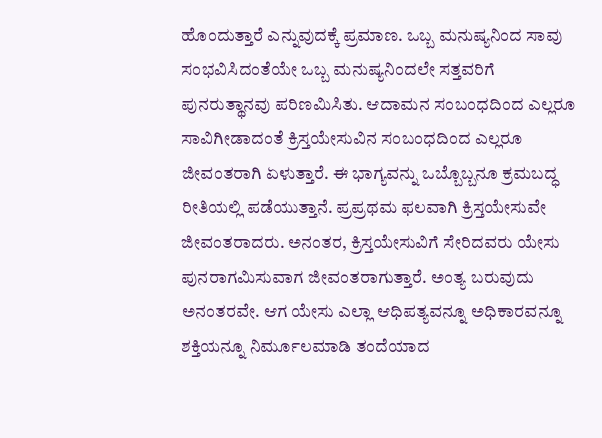ಹೊಂದುತ್ತಾರೆ ಎನ್ನುವುದಕ್ಕೆ ಪ್ರಮಾಣ. ಒಬ್ಬ ಮನುಷ್ಯನಿಂದ ಸಾವು ಸಂಭವಿಸಿದಂತೆಯೇ ಒಬ್ಬ ಮನುಷ್ಯನಿಂದಲೇ ಸತ್ತವರಿಗೆ ಪುನರುತ್ಥಾನವು ಪರಿಣಮಿಸಿತು. ಆದಾಮನ ಸಂಬಂಧದಿಂದ ಎಲ್ಲರೂ ಸಾವಿಗೀಡಾದಂತೆ ಕ್ರಿಸ್ತಯೇಸುವಿನ ಸಂಬಂಧದಿಂದ ಎಲ್ಲರೂ ಜೀವಂತರಾಗಿ ಏಳುತ್ತಾರೆ. ಈ ಭಾಗ್ಯವನ್ನು ಒಬ್ಬೊಬ್ಬನೂ ಕ್ರಮಬದ್ಧ ರೀತಿಯಲ್ಲಿ ಪಡೆಯುತ್ತಾನೆ. ಪ್ರಪ್ರಥಮ ಫಲವಾಗಿ ಕ್ರಿಸ್ತಯೇಸುವೇ ಜೀವಂತರಾದರು. ಅನಂತರ, ಕ್ರಿಸ್ತಯೇಸುವಿಗೆ ಸೇರಿದವರು ಯೇಸು ಪುನರಾಗಮಿಸುವಾಗ ಜೀವಂತರಾಗುತ್ತಾರೆ. ಅಂತ್ಯ ಬರುವುದು ಅನಂತರವೇ. ಆಗ ಯೇಸು ಎಲ್ಲಾ ಆಧಿಪತ್ಯವನ್ನೂ ಅಧಿಕಾರವನ್ನೂ ಶಕ್ತಿಯನ್ನೂ ನಿರ್ಮೂಲಮಾಡಿ ತಂದೆಯಾದ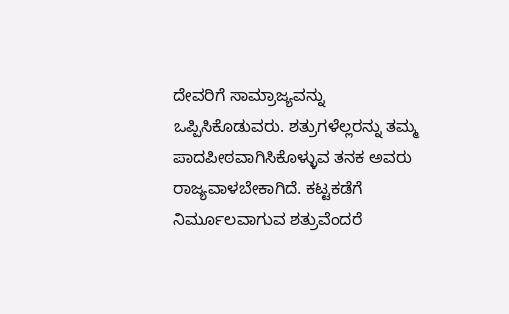ದೇವರಿಗೆ ಸಾಮ್ರಾಜ್ಯವನ್ನು ಒಪ್ಪಿಸಿಕೊಡುವರು. ಶತ್ರುಗಳೆಲ್ಲರನ್ನು ತಮ್ಮ ಪಾದಪೀಠವಾಗಿಸಿಕೊಳ್ಳುವ ತನಕ ಅವರು ರಾಜ್ಯವಾಳಬೇಕಾಗಿದೆ. ಕಟ್ಟಕಡೆಗೆ ನಿರ್ಮೂಲವಾಗುವ ಶತ್ರುವೆಂದರೆ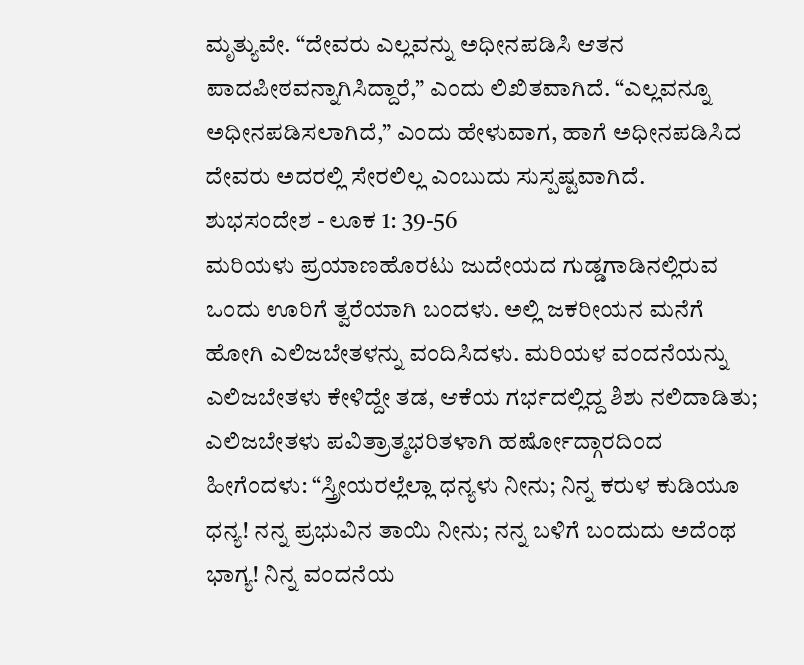ಮೃತ್ಯುವೇ. “ದೇವರು ಎಲ್ಲವನ್ನು ಅಧೀನಪಡಿಸಿ ಆತನ ಪಾದಪೀಠವನ್ನಾಗಿಸಿದ್ದಾರೆ,” ಎಂದು ಲಿಖಿತವಾಗಿದೆ. “ಎಲ್ಲವನ್ನೂ ಅಧೀನಪಡಿಸಲಾಗಿದೆ,” ಎಂದು ಹೇಳುವಾಗ, ಹಾಗೆ ಅಧೀನಪಡಿಸಿದ ದೇವರು ಅದರಲ್ಲಿ ಸೇರಲಿಲ್ಲ ಎಂಬುದು ಸುಸ್ಪಷ್ಟವಾಗಿದೆ.
ಶುಭಸಂದೇಶ - ಲೂಕ 1: 39-56
ಮರಿಯಳು ಪ್ರಯಾಣಹೊರಟು ಜುದೇಯದ ಗುಡ್ಡಗಾಡಿನಲ್ಲಿರುವ ಒಂದು ಊರಿಗೆ ತ್ವರೆಯಾಗಿ ಬಂದಳು. ಅಲ್ಲಿ ಜಕರೀಯನ ಮನೆಗೆ ಹೋಗಿ ಎಲಿಜಬೇತಳನ್ನು ವಂದಿಸಿದಳು. ಮರಿಯಳ ವಂದನೆಯನ್ನು ಎಲಿಜಬೇತಳು ಕೇಳಿದ್ದೇ ತಡ, ಆಕೆಯ ಗರ್ಭದಲ್ಲಿದ್ದ ಶಿಶು ನಲಿದಾಡಿತು; ಎಲಿಜಬೇತಳು ಪವಿತ್ರಾತ್ಮಭರಿತಳಾಗಿ ಹರ್ಷೋದ್ಗಾರದಿಂದ ಹೀಗೆಂದಳು: “ಸ್ತ್ರೀಯರಲ್ಲೆಲ್ಲಾ ಧನ್ಯಳು ನೀನು; ನಿನ್ನ ಕರುಳ ಕುಡಿಯೂ ಧನ್ಯ! ನನ್ನ ಪ್ರಭುವಿನ ತಾಯಿ ನೀನು; ನನ್ನ ಬಳಿಗೆ ಬಂದುದು ಅದೆಂಥ ಭಾಗ್ಯ! ನಿನ್ನ ವಂದನೆಯ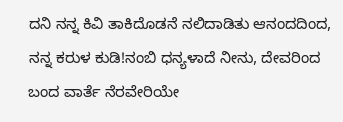ದನಿ ನನ್ನ ಕಿವಿ ತಾಕಿದೊಡನೆ ನಲಿದಾಡಿತು ಆನಂದದಿಂದ, ನನ್ನ ಕರುಳ ಕುಡಿ!ನಂಬಿ ಧನ್ಯಳಾದೆ ನೀನು, ದೇವರಿಂದ ಬಂದ ವಾರ್ತೆ ನೆರವೇರಿಯೇ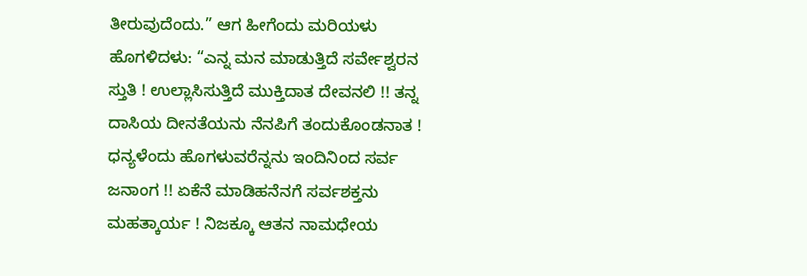ತೀರುವುದೆಂದು.” ಆಗ ಹೀಗೆಂದು ಮರಿಯಳು ಹೊಗಳಿದಳು: “ಎನ್ನ ಮನ ಮಾಡುತ್ತಿದೆ ಸರ್ವೇಶ್ವರನ ಸ್ತುತಿ ! ಉಲ್ಲಾಸಿಸುತ್ತಿದೆ ಮುಕ್ತಿದಾತ ದೇವನಲಿ !! ತನ್ನ ದಾಸಿಯ ದೀನತೆಯನು ನೆನಪಿಗೆ ತಂದುಕೊಂಡನಾತ ! ಧನ್ಯಳೆಂದು ಹೊಗಳುವರೆನ್ನನು ಇಂದಿನಿಂದ ಸರ್ವ ಜನಾಂಗ !! ಏಕೆನೆ ಮಾಡಿಹನೆನಗೆ ಸರ್ವಶಕ್ತನು ಮಹತ್ಕಾರ್ಯ ! ನಿಜಕ್ಕೂ ಆತನ ನಾಮಧೇಯ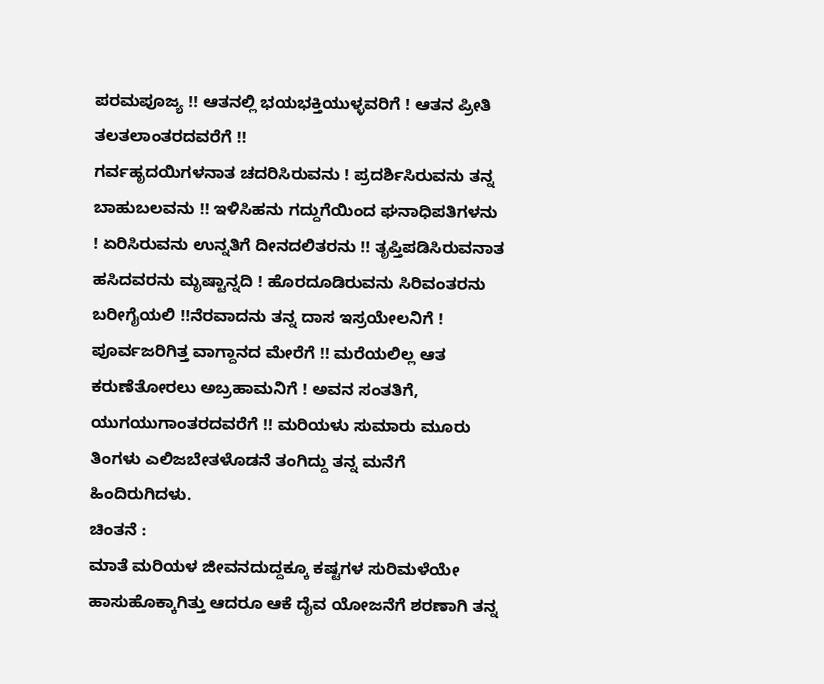ಪರಮಪೂಜ್ಯ !! ಆತನಲ್ಲಿ ಭಯಭಕ್ತಿಯುಳ್ಳವರಿಗೆ ! ಆತನ ಪ್ರೀತಿ ತಲತಲಾಂತರದವರೆಗೆ !!
ಗರ್ವಹೃದಯಿಗಳನಾತ ಚದರಿಸಿರುವನು ! ಪ್ರದರ್ಶಿಸಿರುವನು ತನ್ನ ಬಾಹುಬಲವನು !! ಇಳಿಸಿಹನು ಗದ್ದುಗೆಯಿಂದ ಘನಾಧಿಪತಿಗಳನು ! ಏರಿಸಿರುವನು ಉನ್ನತಿಗೆ ದೀನದಲಿತರನು !! ತೃಪ್ತಿಪಡಿಸಿರುವನಾತ ಹಸಿದವರನು ಮೃಷ್ಟಾನ್ನದಿ ! ಹೊರದೂಡಿರುವನು ಸಿರಿವಂತರನು ಬರೀಗೈಯಲಿ !!ನೆರವಾದನು ತನ್ನ ದಾಸ ಇಸ್ರಯೇಲನಿಗೆ ! ಪೂರ್ವಜರಿಗಿತ್ತ ವಾಗ್ದಾನದ ಮೇರೆಗೆ !! ಮರೆಯಲಿಲ್ಲ ಆತ ಕರುಣೆತೋರಲು ಅಬ್ರಹಾಮನಿಗೆ ! ಅವನ ಸಂತತಿಗೆ, ಯುಗಯುಗಾಂತರದವರೆಗೆ !! ಮರಿಯಳು ಸುಮಾರು ಮೂರು ತಿಂಗಳು ಎಲಿಜಬೇತಳೊಡನೆ ತಂಗಿದ್ದು ತನ್ನ ಮನೆಗೆ ಹಿಂದಿರುಗಿದಳು.
ಚಿಂತನೆ :
ಮಾತೆ ಮರಿಯಳ ಜೀವನದುದ್ದಕ್ಕೂ ಕಷ್ಟಗಳ ಸುರಿಮಳೆಯೇ ಹಾಸುಹೊಕ್ಕಾಗಿತ್ತು ಆದರೂ ಆಕೆ ದೈವ ಯೋಜನೆಗೆ ಶರಣಾಗಿ ತನ್ನ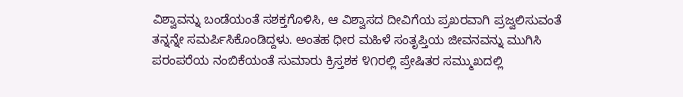ವಿಶ್ವಾವನ್ನು ಬಂಡೆಯಂತೆ ಸಶಕ್ತಗೊಳಿಸಿ, ಆ ವಿಶ್ವಾಸದ ದೀವಿಗೆಯ ಪ್ರಖರವಾಗಿ ಪ್ರಜ್ವಲಿಸುವಂತೆ ತನ್ನನ್ನೇ ಸಮರ್ಪಿಸಿಕೊಂಡಿದ್ದಳು. ಅಂತಹ ಧೀರ ಮಹಿಳೆ ಸಂತೃಪ್ತಿಯ ಜೀವನವನ್ನು ಮುಗಿಸಿ ಪರಂಪರೆಯ ನಂಬಿಕೆಯಂತೆ ಸುಮಾರು ಕ್ರಿಸ್ತಶಕ ೪೧ರಲ್ಲಿ ಪ್ರೇಷಿತರ ಸಮ್ಮುಖದಲ್ಲಿ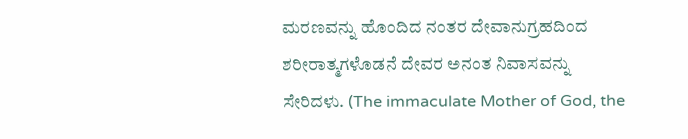ಮರಣವನ್ನು ಹೊಂದಿದ ನಂತರ ದೇವಾನುಗ್ರಹದಿಂದ ಶರೀರಾತ್ಮಗಳೊಡನೆ ದೇವರ ಅನಂತ ನಿವಾಸವನ್ನು ಸೇರಿದಳು. (The immaculate Mother of God, the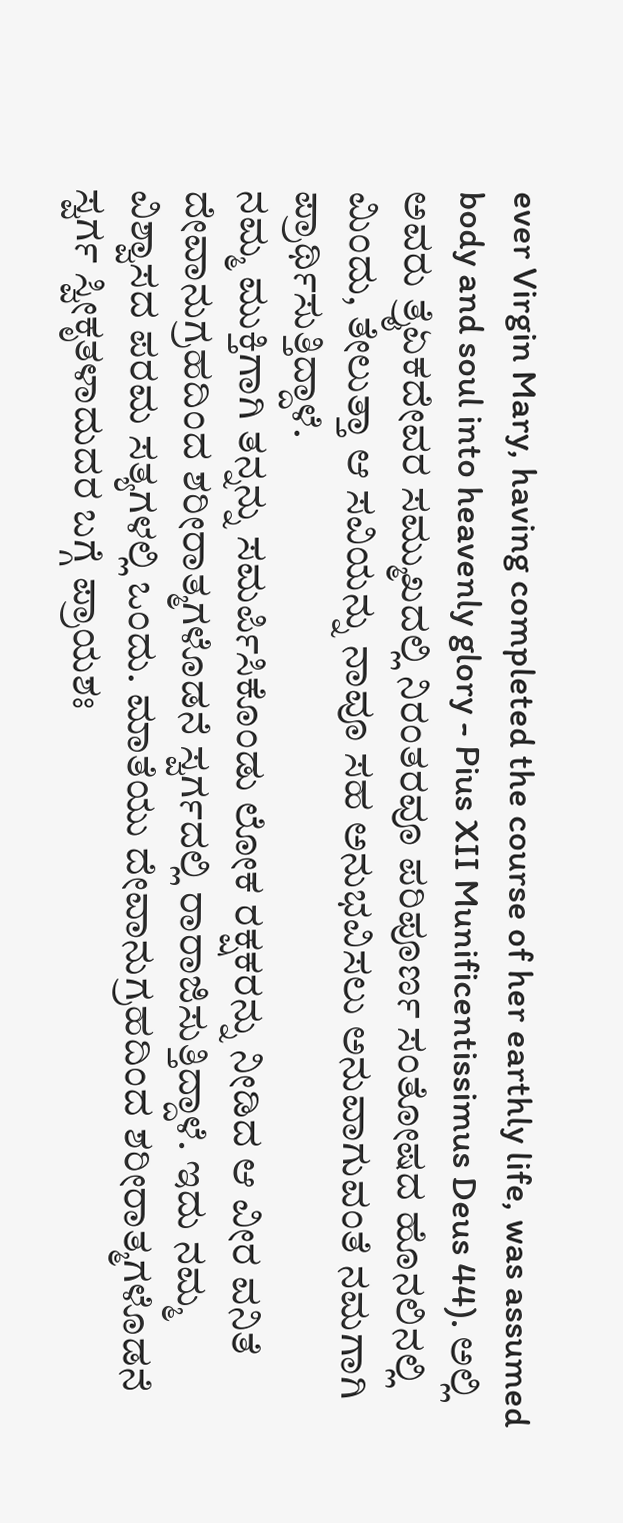ever Virgin Mary, having completed the course of her earthly life, was assumed body and soul into heavenly glory - Pius XII Munificentissimus Deus 44). ಅಲ್ಲಿ ಅವರು ತ್ರೈಏಕದೇವರ ಸಮ್ಮುಖದಲ್ಲಿ ನಿರಂತರವೂ ಪರಿಪೂರ್ಣ ಸಂತೋಷದ ಹೊನಲಿನಲ್ಲಿ ಮಿಂದು, ತೇಲುತ್ತಾ ಆ ಸವಿಯನ್ನು ನಾವೂ ಸಹ ಅನುಭವಿಸಲು ಅನುವಾಗುವಂತೆ ನಮಗಾಗಿ ಪ್ರಾರ್ಥಿಸುತ್ತಿದ್ದಾಳೆ.
ನಮ್ಮ ಮುಕ್ತಿಗಾಗಿ ತನ್ನನ್ನು ಸಮರ್ಪಿಸಿಕೊಂಡು ಲೋಕ ರಕ್ಷಕರನ್ನು ನೀಡಿದ ಆ ವೀರ ವನಿತೆ ದೇವಾನುಗ್ರಹದಿಂದ ಶರೀರಾತ್ಮಗಳೊಡನೆ ಸ್ವರ್ಗದಲ್ಲಿ ರಾರಾಜಿಸುತ್ತಿದ್ದಾಳೆ. ಇದು ನಮ್ಮ ವಿಶ್ವಾಸದ ಪರಮ ಸತ್ಯಗಳಲ್ಲಿ ಒಂದು. ಮಾತೆಯು ದೇವಾನುಗ್ರಹದಿಂದ ಶರೀರಾತ್ಮಗಳೊಡನೆ ಸ್ವರ್ಗ ಸ್ವೀಕೃತಳಾದುದರ ಬಗ್ಗೆ ಪ್ರಾಯಶಃ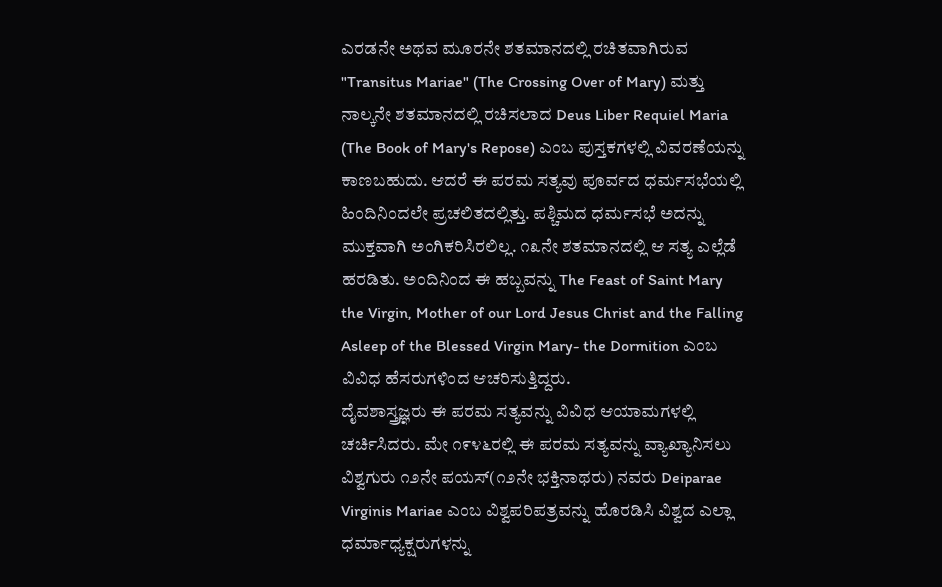ಎರಡನೇ ಅಥವ ಮೂರನೇ ಶತಮಾನದಲ್ಲಿ ರಚಿತವಾಗಿರುವ "Transitus Mariae" (The Crossing Over of Mary) ಮತ್ತು ನಾಲ್ಕನೇ ಶತಮಾನದಲ್ಲಿ ರಚಿಸಲಾದ Deus Liber Requiel Maria (The Book of Mary's Repose) ಎಂಬ ಪುಸ್ತಕಗಳಲ್ಲಿ ವಿವರಣೆಯನ್ನು ಕಾಣಬಹುದು. ಆದರೆ ಈ ಪರಮ ಸತ್ಯವು ಪೂರ್ವದ ಧರ್ಮಸಭೆಯಲ್ಲಿ ಹಿಂದಿನಿಂದಲೇ ಪ್ರಚಲಿತದಲ್ಲಿತ್ತು. ಪಶ್ಚಿಮದ ಧರ್ಮಸಭೆ ಅದನ್ನು ಮುಕ್ತವಾಗಿ ಅಂಗಿಕರಿಸಿರಲಿಲ್ಲ. ೧೩ನೇ ಶತಮಾನದಲ್ಲಿ ಆ ಸತ್ಯ ಎಲ್ಲೆಡೆ ಹರಡಿತು. ಅಂದಿನಿಂದ ಈ ಹಬ್ಬವನ್ನು The Feast of Saint Mary the Virgin, Mother of our Lord Jesus Christ and the Falling Asleep of the Blessed Virgin Mary- the Dormition ಎಂಬ ವಿವಿಧ ಹೆಸರುಗಳಿಂದ ಆಚರಿಸುತ್ತಿದ್ದರು.
ದೈವಶಾಸ್ತ್ರಜ್ಞರು ಈ ಪರಮ ಸತ್ಯವನ್ನು ವಿವಿಧ ಆಯಾಮಗಳಲ್ಲಿ ಚರ್ಚಿಸಿದರು. ಮೇ ೧೯೪೬ರಲ್ಲಿ ಈ ಪರಮ ಸತ್ಯವನ್ನು ವ್ಯಾಖ್ಯಾನಿಸಲು ವಿಶ್ವಗುರು ೧೨ನೇ ಪಯಸ್(೧೨ನೇ ಭಕ್ತಿನಾಥರು) ನವರು Deiparae Virginis Mariae ಎಂಬ ವಿಶ್ವಪರಿಪತ್ರವನ್ನು ಹೊರಡಿಸಿ ವಿಶ್ವದ ಎಲ್ಲಾ ಧರ್ಮಾಧ್ಯಕ್ಷರುಗಳನ್ನು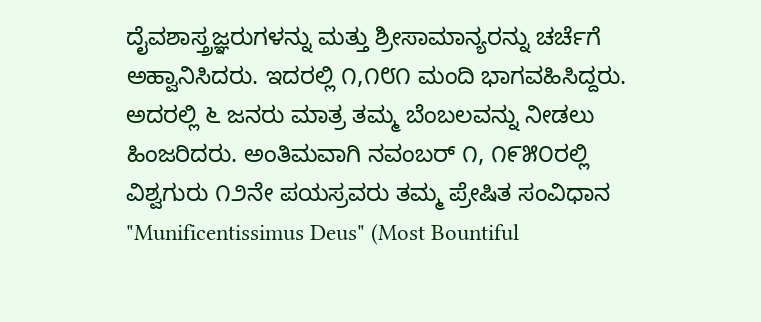ದೈವಶಾಸ್ತ್ರಜ್ಞರುಗಳನ್ನು ಮತ್ತು ಶ್ರೀಸಾಮಾನ್ಯರನ್ನು ಚರ್ಚೆಗೆ ಅಹ್ವಾನಿಸಿದರು. ಇದರಲ್ಲಿ ೧,೧೮೧ ಮಂದಿ ಭಾಗವಹಿಸಿದ್ದರು. ಅದರಲ್ಲಿ ೬ ಜನರು ಮಾತ್ರ ತಮ್ಮ ಬೆಂಬಲವನ್ನು ನೀಡಲು ಹಿಂಜರಿದರು. ಅಂತಿಮವಾಗಿ ನವಂಬರ್ ೧, ೧೯೫೦ರಲ್ಲಿ ವಿಶ್ವಗುರು ೧೨ನೇ ಪಯಸ್ರವರು ತಮ್ಮ ಪ್ರೇಷಿತ ಸಂವಿಧಾನ "Munificentissimus Deus" (Most Bountiful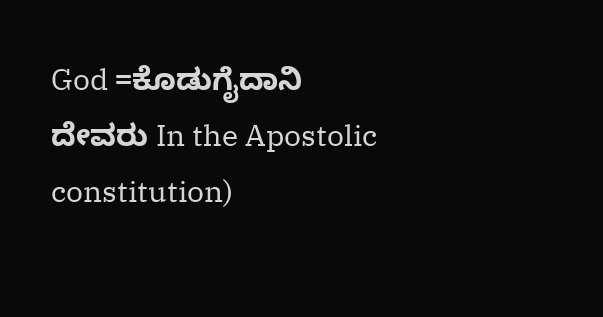God =ಕೊಡುಗೈದಾನಿ ದೇವರು In the Apostolic constitution)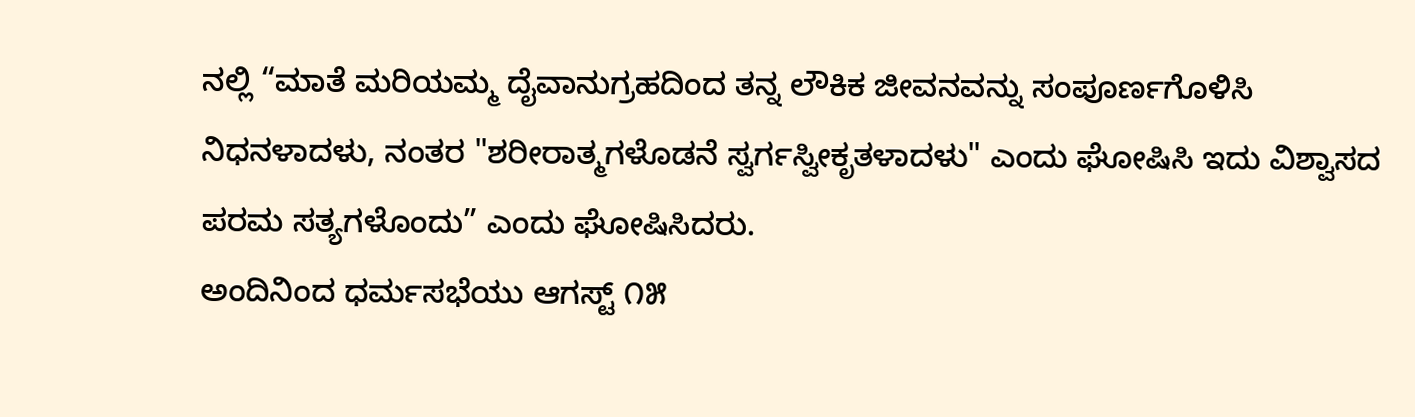ನಲ್ಲಿ “ಮಾತೆ ಮರಿಯಮ್ಮ ದೈವಾನುಗ್ರಹದಿಂದ ತನ್ನ ಲೌಕಿಕ ಜೀವನವನ್ನು ಸಂಪೂರ್ಣಗೊಳಿಸಿ ನಿಧನಳಾದಳು, ನಂತರ "ಶರೀರಾತ್ಮಗಳೊಡನೆ ಸ್ವರ್ಗಸ್ವೀಕೃತಳಾದಳು" ಎಂದು ಘೋಷಿಸಿ ಇದು ವಿಶ್ವಾಸದ ಪರಮ ಸತ್ಯಗಳೊಂದು” ಎಂದು ಘೋಷಿಸಿದರು.
ಅಂದಿನಿಂದ ಧರ್ಮಸಭೆಯು ಆಗಸ್ಟ್ ೧೫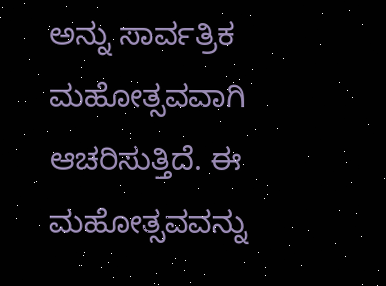ಅನ್ನು ಸಾರ್ವತ್ರಿಕ ಮಹೋತ್ಸವವಾಗಿ ಆಚರಿಸುತ್ತಿದೆ. ಈ ಮಹೋತ್ಸವವನ್ನು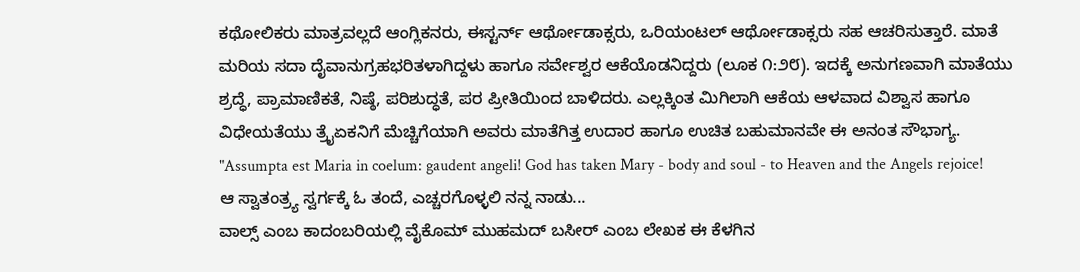ಕಥೋಲಿಕರು ಮಾತ್ರವಲ್ಲದೆ ಆಂಗ್ಲಿಕನರು, ಈಸ್ಟರ್ನ್ ಆರ್ಥೋಡಾಕ್ಸರು, ಒರಿಯಂಟಲ್ ಆರ್ಥೋಡಾಕ್ಸರು ಸಹ ಆಚರಿಸುತ್ತಾರೆ. ಮಾತೆ ಮರಿಯ ಸದಾ ದೈವಾನುಗ್ರಹಭರಿತಳಾಗಿದ್ದಳು ಹಾಗೂ ಸರ್ವೇಶ್ವರ ಆಕೆಯೊಡನಿದ್ದರು (ಲೂಕ ೧:೨೮). ಇದಕ್ಕೆ ಅನುಗಣವಾಗಿ ಮಾತೆಯು ಶ್ರದ್ಧೆ, ಪ್ರಾಮಾಣಿಕತೆ, ನಿಷ್ಠೆ, ಪರಿಶುದ್ಧತೆ, ಪರ ಪ್ರೀತಿಯಿಂದ ಬಾಳಿದರು. ಎಲ್ಲಕ್ಕಿಂತ ಮಿಗಿಲಾಗಿ ಆಕೆಯ ಆಳವಾದ ವಿಶ್ವಾಸ ಹಾಗೂ ವಿಧೇಯತೆಯು ತ್ರೈಏಕನಿಗೆ ಮೆಚ್ಚಿಗೆಯಾಗಿ ಅವರು ಮಾತೆಗಿತ್ತ ಉದಾರ ಹಾಗೂ ಉಚಿತ ಬಹುಮಾನವೇ ಈ ಅನಂತ ಸೌಭಾಗ್ಯ. "Assumpta est Maria in coelum: gaudent angeli! God has taken Mary - body and soul - to Heaven and the Angels rejoice!
ಆ ಸ್ವಾತಂತ್ರ್ಯ ಸ್ವರ್ಗಕ್ಕೆ ಓ ತಂದೆ, ಎಚ್ಚರಗೊಳ್ಳಲಿ ನನ್ನ ನಾಡು...
ವಾಲ್ಸ್ ಎಂಬ ಕಾದಂಬರಿಯಲ್ಲಿ ವೈಕೊಮ್ ಮುಹಮದ್ ಬಸೀರ್ ಎಂಬ ಲೇಖಕ ಈ ಕೆಳಗಿನ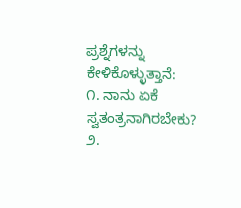ಪ್ರಶ್ನೆಗಳನ್ನು ಕೇಳಿಕೊಳ್ಳುತ್ತಾನೆ:
೧. ನಾನು ಏಕೆ ಸ್ವತಂತ್ರನಾಗಿರಬೇಕು?
೨.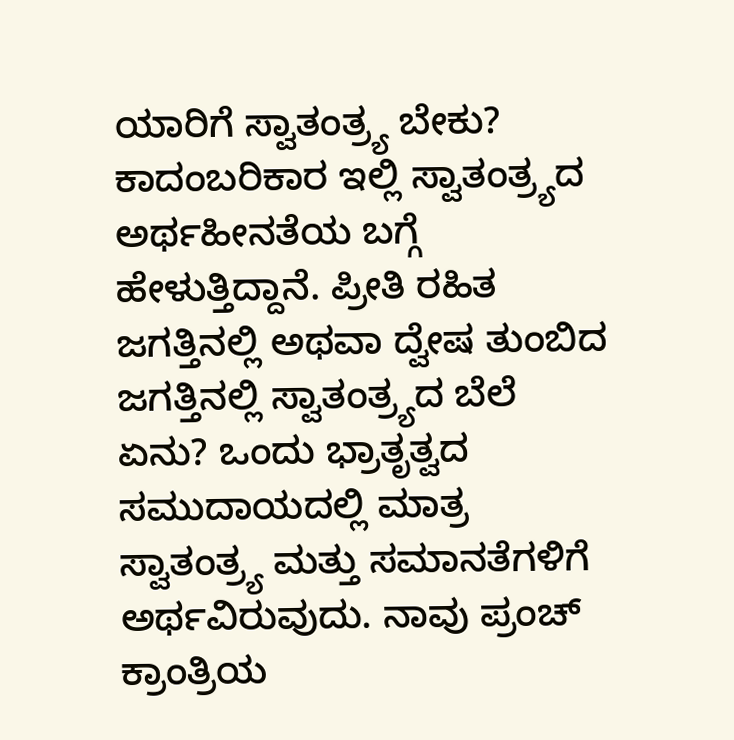ಯಾರಿಗೆ ಸ್ವಾತಂತ್ರ್ಯ ಬೇಕು?
ಕಾದಂಬರಿಕಾರ ಇಲ್ಲಿ ಸ್ವಾತಂತ್ರ್ಯದ ಅರ್ಥಹೀನತೆಯ ಬಗ್ಗೆ ಹೇಳುತ್ತಿದ್ದಾನೆ. ಪ್ರೀತಿ ರಹಿತ ಜಗತ್ತಿನಲ್ಲಿ ಅಥವಾ ದ್ವೇಷ ತುಂಬಿದ ಜಗತ್ತಿನಲ್ಲಿ ಸ್ವಾತಂತ್ರ್ಯದ ಬೆಲೆ ಏನು? ಒಂದು ಭ್ರಾತೃತ್ವದ ಸಮುದಾಯದಲ್ಲಿ ಮಾತ್ರ ಸ್ವಾತಂತ್ರ್ಯ ಮತ್ತು ಸಮಾನತೆಗಳಿಗೆ ಅರ್ಥವಿರುವುದು. ನಾವು ಪ್ರಂಚ್ ಕ್ರಾಂತ್ರಿಯ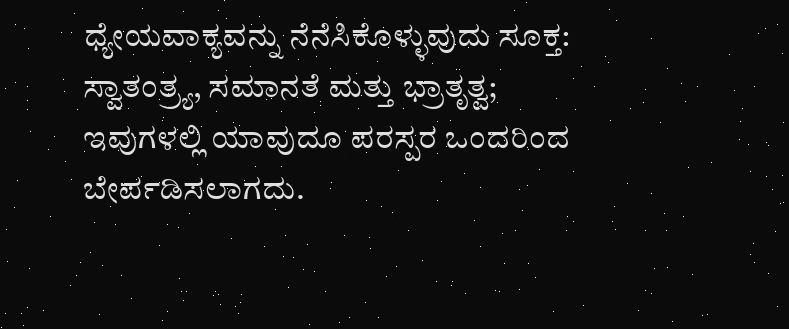ಧ್ಯೇಯವಾಕ್ಯವನ್ನು ನೆನೆಸಿಕೊಳ್ಳುವುದು ಸೂಕ್ತ: ಸ್ವಾತಂತ್ರ್ಯ, ಸಮಾನತೆ ಮತ್ತು ಭ್ರಾತೃತ್ವ; ಇವುಗಳಲ್ಲಿ ಯಾವುದೂ ಪರಸ್ಪರ ಒಂದರಿಂದ ಬೇರ್ಪಡಿಸಲಾಗದು.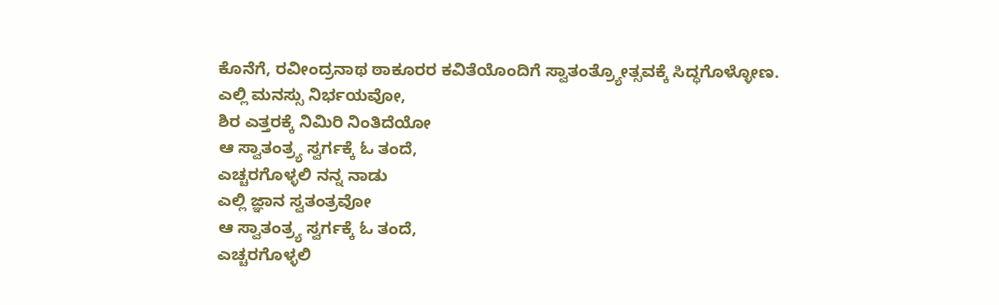ಕೊನೆಗೆ, ರವೀಂದ್ರನಾಥ ಠಾಕೂರರ ಕವಿತೆಯೊಂದಿಗೆ ಸ್ವಾತಂತ್ರ್ಯೋತ್ಸವಕ್ಕೆ ಸಿದ್ಧಗೊಳ್ಳೋಣ.
ಎಲ್ಲಿ ಮನಸ್ಸು ನಿರ್ಭಯವೋ,
ಶಿರ ಎತ್ತರಕ್ಕೆ ನಿಮಿರಿ ನಿಂತಿದೆಯೋ
ಆ ಸ್ವಾತಂತ್ರ್ಯ ಸ್ವರ್ಗಕ್ಕೆ ಓ ತಂದೆ,
ಎಚ್ಚರಗೊಳ್ಳಲಿ ನನ್ನ ನಾಡು
ಎಲ್ಲಿ ಜ್ಞಾನ ಸ್ವತಂತ್ರವೋ
ಆ ಸ್ವಾತಂತ್ರ್ಯ ಸ್ವರ್ಗಕ್ಕೆ ಓ ತಂದೆ,
ಎಚ್ಚರಗೊಳ್ಳಲಿ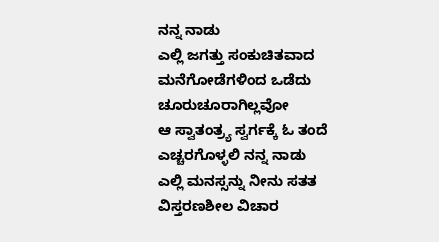ನನ್ನ ನಾಡು
ಎಲ್ಲಿ ಜಗತ್ತು ಸಂಕುಚಿತವಾದ
ಮನೆಗೋಡೆಗಳಿಂದ ಒಡೆದು
ಚೂರುಚೂರಾಗಿಲ್ಲವೋ
ಆ ಸ್ವಾತಂತ್ರ್ಯ ಸ್ವರ್ಗಕ್ಕೆ ಓ ತಂದೆ
ಎಚ್ಚರಗೊಳ್ಳಲಿ ನನ್ನ ನಾಡು
ಎಲ್ಲಿ ಮನಸ್ಸನ್ನು ನೀನು ಸತತ
ವಿಸ್ತರಣಶೀಲ ವಿಚಾರ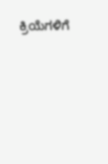ಕ್ರಿಯೆಗಳಿಗೆ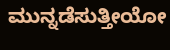ಮುನ್ನಡೆಸುತ್ತೀಯೋ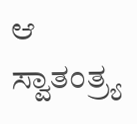ಆ ಸ್ವಾತಂತ್ರ್ಯ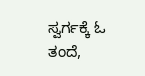ಸ್ವರ್ಗಕ್ಕೆ ಓ ತಂದೆ,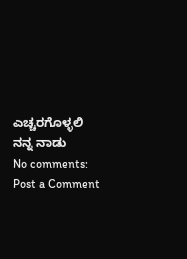ಎಚ್ಚರಗೊಳ್ಳಲಿ ನನ್ನ ನಾಡು
No comments:
Post a Comment